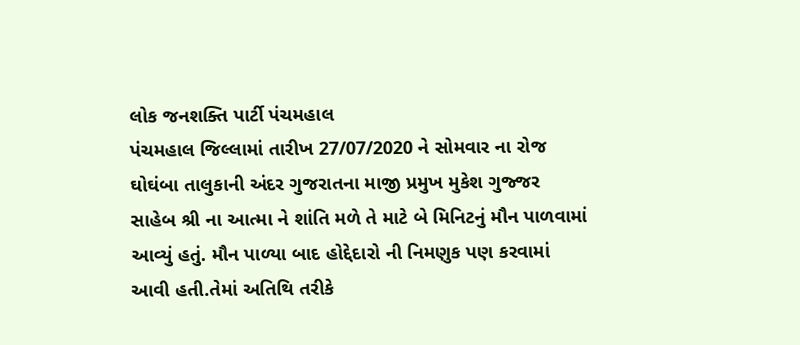લોક જનશક્તિ પાર્ટી પંચમહાલ
પંચમહાલ જિલ્લામાં તારીખ 27/07/2020 ને સોમવાર ના રોજ ઘોઘંબા તાલુકાની અંદર ગુજરાતના માજી પ્રમુખ મુકેશ ગુજ્જર સાહેબ શ્રી ના આત્મા ને શાંતિ મળે તે માટે બે મિનિટનું મૌન પાળવામાં આવ્યું હતું. મૌન પાળ્યા બાદ હોદ્દેદારો ની નિમણુક પણ કરવામાં આવી હતી.તેમાં અતિથિ તરીકે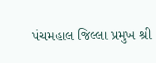પંચમહાલ જિલ્લા પ્રમુખ શ્રી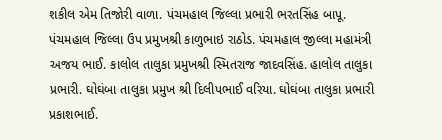શકીલ એમ તિજોરી વાળા. પંચમહાલ જિલ્લા પ્રભારી ભરતસિંહ બાપૂ. પંચમહાલ જિલ્લા ઉપ પ્રમુખશ્રી કાળુભાઇ રાઠોડ. પંચમહાલ જીલ્લા મહામંત્રી અજય ભાઈ. કાલોલ તાલુકા પ્રમુખશ્રી સ્મિતરાજ જાદવસિંહ. હાલોલ તાલુકા પ્રભારી. ઘોઘંબા તાલુકા પ્રમુખ શ્રી દિલીપભાઈ વરિયા. ઘોઘંબા તાલુકા પ્રભારી પ્રકાશભાઈ.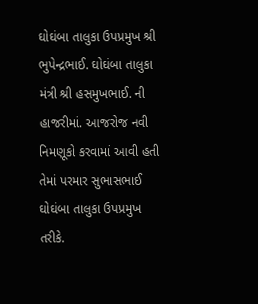ઘોઘંબા તાલુકા ઉપપ્રમુખ શ્રી ભુપેન્દ્રભાઈ. ઘોઘંબા તાલુકા મંત્રી શ્રી હસમુખભાઈ. ની હાજરીમાં. આજરોજ નવી નિમણૂકો કરવામાં આવી હતી તેમાં પરમાર સુભાસભાઈ ઘોઘંબા તાલુકા ઉપપ્રમુખ તરીકે.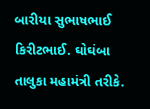બારીયા સુભાષભાઈ કિરીટભાઈ. ઘોઘંબા તાલુકા મહામંત્રી તરીકે.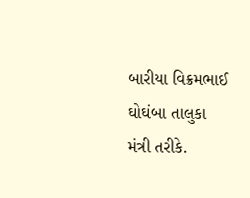બારીયા વિક્રમભાઈ ઘોઘંબા તાલુકા મંત્રી તરીકે.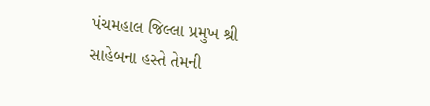પંચમહાલ જિલ્લા પ્રમુખ શ્રી સાહેબના હસ્તે તેમની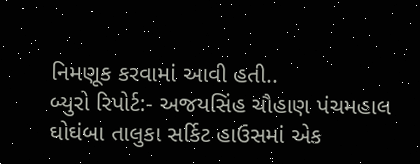નિમણૂક કરવામાં આવી હતી..
બ્યુરો રિપોર્ટ:- અજયસિંહ ચૌહાણ પંચમહાલ
ઘોઘંબા તાલુકા સર્કિટ હાઉસમાં એક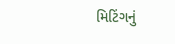મિટિંગનું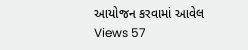આયોજન કરવામાં આવેલ
Views 57